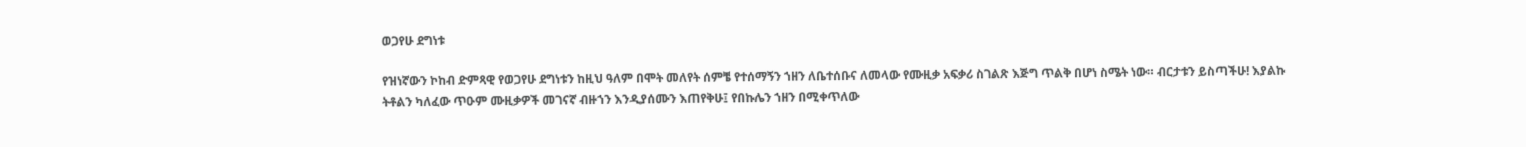ወጋየሁ ደግነቱ

የዝነኛውን ኮከብ ድምጻዊ የወጋየሁ ደግነቱን ከዚህ ዓለም በሞት መለየት ሰምቼ የተሰማኝን ኀዘን ለቤተሰቡና ለመላው የሙዚቃ አፍቃሪ ስገልጽ እጅግ ጥልቅ በሆነ ስሜት ነው። ብርታቱን ይስጣችሁ! እያልኩ ትቶልን ካለፈው ጥዑም ሙዚቃዎች መገናኛ ብዙኀን እንዲያሰሙን እጠየቅሁ፤ የበኩሌን ኀዘን በሚቀጥለው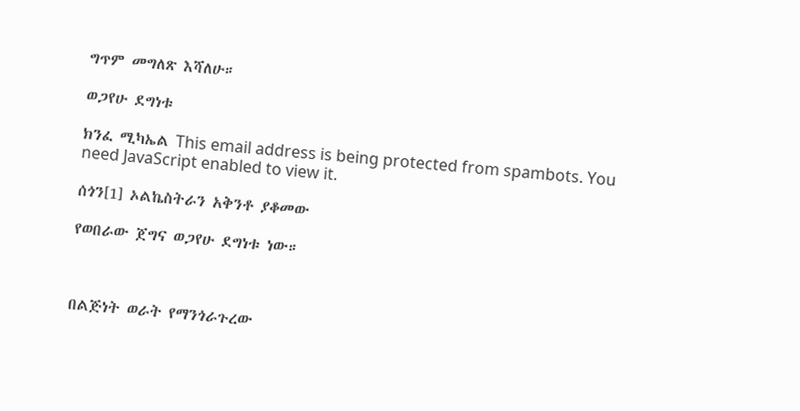ግጥም መግለጽ እሻለሁ።

ወጋየሁ ደግነቱ

ክንፈ ሚካኤል This email address is being protected from spambots. You need JavaScript enabled to view it.

ሰጎን[1] ኦልኬስትራን አቅንቶ ያቆመው

የወበራው ጀግና ወጋየሁ ደግነቱ ነው።



በልጅነት ወራት የማንጎራጉረው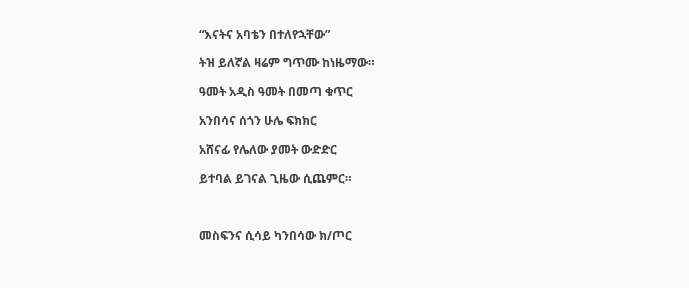“እናትና አባቴን በተለየኋቸው”

ትዝ ይለኛል ዛሬም ግጥሙ ከነዜማው።

ዓመት አዲስ ዓመት በመጣ ቁጥር

አንበሳና ሰጎን ሁሌ ፍክክር

አሸናፊ የሌለው ያመት ውድድር

ይተባል ይገናል ጊዜው ሲጨምር።



መስፍንና ሲሳይ ካንበሳው ክ/ጦር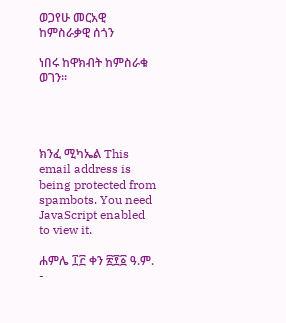ወጋየሁ መርአዊ ከምስራቃዊ ሰጎን

ነበሩ ከዋክብት ከምስራቁ ወገን።




ክንፈ ሚካኤል This email address is being protected from spambots. You need JavaScript enabled to view it.

ሐምሌ ፲፫ ቀን ፳፻፩ ዓ.ም. -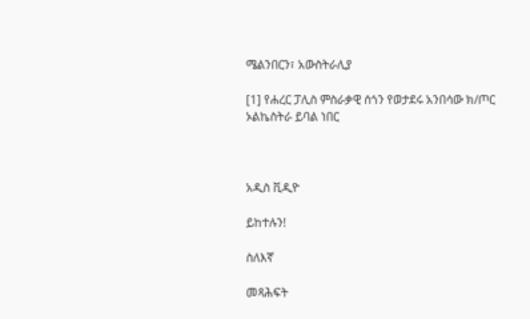ሜልንበርን፣ አውስትራሊያ

[1] የሐረር ፓሊስ ምስራቃዊ ሰጎን የወታደሩ አንበሳው ክ/ጦር ኦልኬስትራ ይባል ነበር



አዲስ ቪዲዮ

ይከተሉን!

ስለእኛ

መጻሕፍት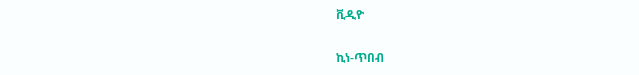ቪዲዮ

ኪነ-ጥበብ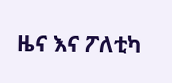ዜና እና ፖለቲካ